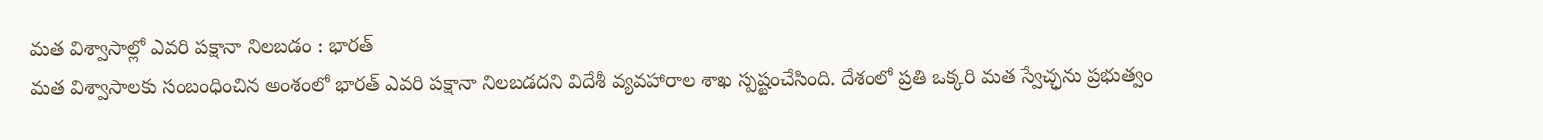మత విశ్వాసాల్లో ఎవరి పక్షానా నిలబడం : భారత్
మత విశ్వాసాలకు సంబంధించిన అంశంలో భారత్ ఎవరి పక్షానా నిలబడదని విదేశీ వ్యవహారాల శాఖ స్పష్టంచేసింది. దేశంలో ప్రతి ఒక్కరి మత స్వేచ్ఛను ప్రభుత్వం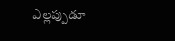ఎల్లప్పుడూ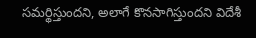సమర్థిస్తుందని, అలాగే కొనసాగిస్తుందని విదేశీ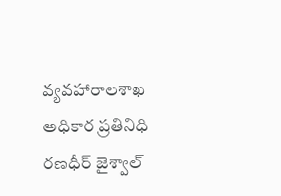వ్యవహారాలశాఖ అధికార ప్రతినిధి రణధీర్ జైశ్వాల్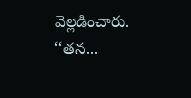వెల్లడించారు. ‘‘తన...